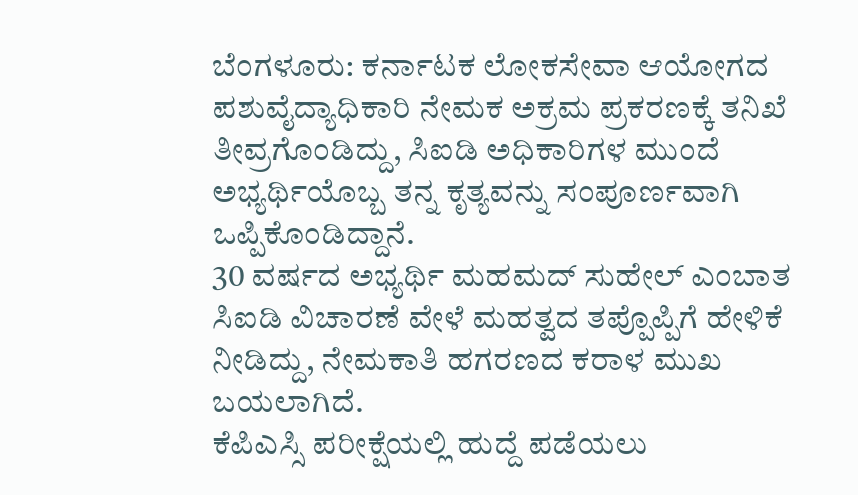ಬೆಂಗಳೂರು: ಕರ್ನಾಟಕ ಲೋಕಸೇವಾ ಆಯೋಗದ ಪಶುವೈದ್ಯಾಧಿಕಾರಿ ನೇಮಕ ಅಕ್ರಮ ಪ್ರಕರಣಕ್ಕೆ ತನಿಖೆ ತೀವ್ರಗೊಂಡಿದ್ದು, ಸಿಐಡಿ ಅಧಿಕಾರಿಗಳ ಮುಂದೆ ಅಭ್ಯರ್ಥಿಯೊಬ್ಬ ತನ್ನ ಕೃತ್ಯವನ್ನು ಸಂಪೂರ್ಣವಾಗಿ ಒಪ್ಪಿಕೊಂಡಿದ್ದಾನೆ.
30 ವರ್ಷದ ಅಭ್ಯರ್ಥಿ ಮಹಮದ್ ಸುಹೇಲ್ ಎಂಬಾತ ಸಿಐಡಿ ವಿಚಾರಣೆ ವೇಳೆ ಮಹತ್ವದ ತಪ್ಪೊಪ್ಪಿಗೆ ಹೇಳಿಕೆ ನೀಡಿದ್ದು, ನೇಮಕಾತಿ ಹಗರಣದ ಕರಾಳ ಮುಖ ಬಯಲಾಗಿದೆ.
ಕೆಪಿಎಸ್ಸಿ ಪರೀಕ್ಷೆಯಲ್ಲಿ ಹುದ್ದೆ ಪಡೆಯಲು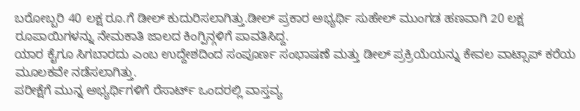ಬರೋಬ್ಬರಿ 40 ಲಕ್ಷ ರೂ.ಗೆ ಡೀಲ್ ಕುದುರಿಸಲಾಗಿತ್ತು.ಡೀಲ್ ಪ್ರಕಾರ ಅಭ್ಯರ್ಥಿ ಸುಹೇಲ್ ಮುಂಗಡ ಹಣವಾಗಿ 20 ಲಕ್ಷ ರೂಪಾಯಿಗಳನ್ನು ನೇಮಕಾತಿ ಜಾಲದ ಕಿಂಗ್ಪಿನ್ಗಳಿಗೆ ಪಾವತಿಸಿದ್ದ.
ಯಾರ ಕೈಗೂ ಸಿಗಬಾರದು ಎಂಬ ಉದ್ದೇಶದಿಂದ ಸಂಪೂರ್ಣ ಸಂಭಾಷಣೆ ಮತ್ತು ಡೀಲ್ ಪ್ರಕ್ರಿಯೆಯನ್ನು ಕೇವಲ ವಾಟ್ಸಾಪ್ ಕರೆಯ ಮೂಲಕವೇ ನಡೆಸಲಾಗಿತ್ತು.
ಪರೀಕ್ಷೆಗೆ ಮುನ್ನ ಅಭ್ಯರ್ಥಿಗಳಿಗೆ ರೆಸಾರ್ಟ್ ಒಂದರಲ್ಲಿ ವಾಸ್ತವ್ಯ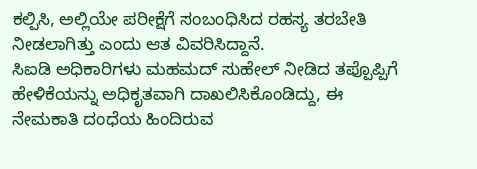ಕಲ್ಪಿಸಿ, ಅಲ್ಲಿಯೇ ಪರೀಕ್ಷೆಗೆ ಸಂಬಂಧಿಸಿದ ರಹಸ್ಯ ತರಬೇತಿ ನೀಡಲಾಗಿತ್ತು ಎಂದು ಆತ ವಿವರಿಸಿದ್ದಾನೆ.
ಸಿಐಡಿ ಅಧಿಕಾರಿಗಳು ಮಹಮದ್ ಸುಹೇಲ್ ನೀಡಿದ ತಪ್ಪೊಪ್ಪಿಗೆ ಹೇಳಿಕೆಯನ್ನು ಅಧಿಕೃತವಾಗಿ ದಾಖಲಿಸಿಕೊಂಡಿದ್ದು, ಈ ನೇಮಕಾತಿ ದಂಧೆಯ ಹಿಂದಿರುವ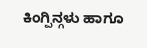ಕಿಂಗ್ಪಿನ್ಗಳು ಹಾಗೂ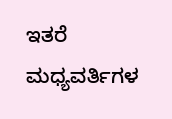ಇತರೆ ಮಧ್ಯವರ್ತಿಗಳ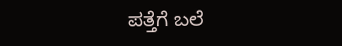ಪತ್ತೆಗೆ ಬಲೆ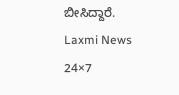ಬೀಸಿದ್ದಾರೆ.
Laxmi News 24×7